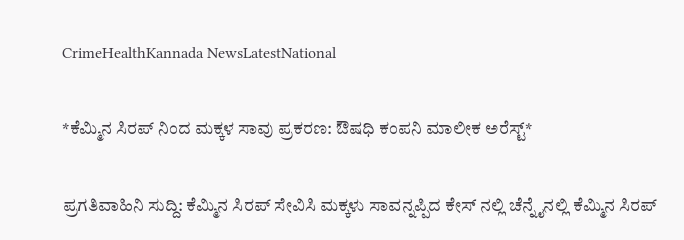CrimeHealthKannada NewsLatestNational

*ಕೆಮ್ಮಿನ ಸಿರಪ್ ನಿಂದ ಮಕ್ಕಳ ಸಾವು ಪ್ರಕರಣ: ಔಷಧಿ ಕಂಪನಿ ಮಾಲೀಕ ಅರೆಸ್ಟ್*

ಪ್ರಗತಿವಾಹಿನಿ ಸುದ್ದಿ: ಕೆಮ್ಮಿನ ಸಿರಪ್ ಸೇವಿಸಿ ಮಕ್ಕಳು ಸಾವನ್ನಪ್ಪಿದ ಕೇಸ್ ನಲ್ಲಿ ಚೆನ್ನೈನಲ್ಲಿ ಕೆಮ್ಮಿನ ಸಿರಪ್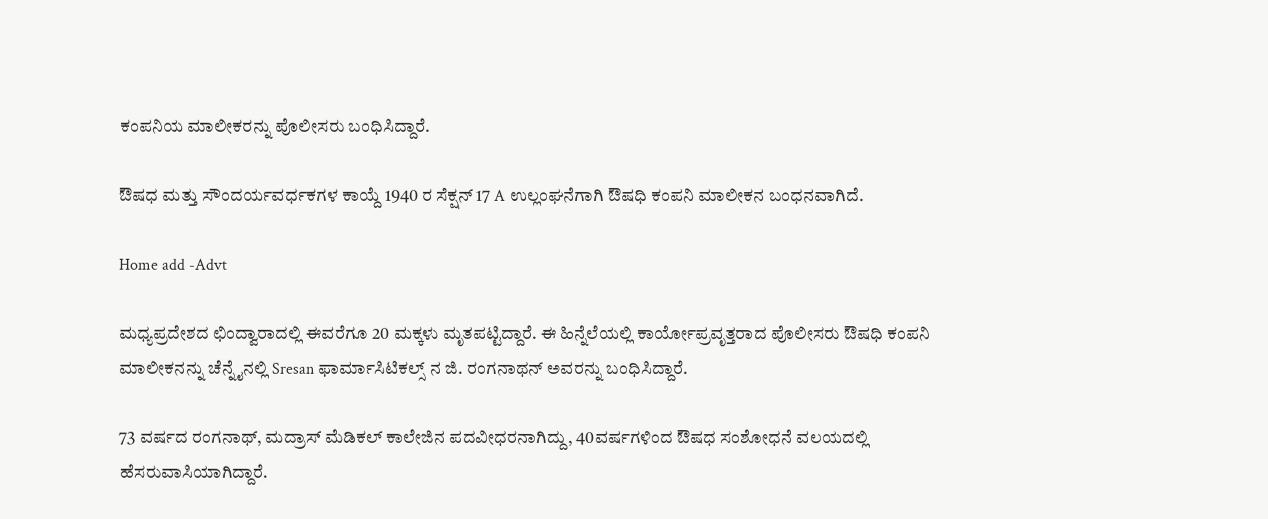ಕಂಪನಿಯ ಮಾಲೀಕರನ್ನು ಪೊಲೀಸರು ಬಂಧಿಸಿದ್ದಾರೆ.

ಔಷಧ ಮತ್ತು ಸೌಂದರ್ಯವರ್ಧಕಗಳ ಕಾಯ್ದೆ 1940 ರ ಸೆಕ್ಷನ್ 17 A ಉಲ್ಲಂಘನೆಗಾಗಿ ಔಷಧಿ ಕಂಪನಿ ಮಾಲೀಕನ ಬಂಧನವಾಗಿದೆ.

Home add -Advt

ಮಧ್ಯಪ್ರದೇಶದ ಛಿಂದ್ವಾರಾದಲ್ಲಿ ಈವರೆಗೂ 20 ಮಕ್ಕಳು ಮೃತಪಟ್ಟಿದ್ದಾರೆ. ಈ ಹಿನ್ನೆಲೆಯಲ್ಲಿ ಕಾರ್ಯೋಪ್ರವೃತ್ತರಾದ ಪೊಲೀಸರು ಔಷಧಿ ಕಂಪನಿ ಮಾಲೀಕನನ್ನು ಚೆನ್ನೈನಲ್ಲಿ Sresan ಫಾರ್ಮಾಸಿಟಿಕಲ್ಸ್ ನ ಜಿ. ರಂಗನಾಥನ್ ಅವರನ್ನು ಬಂಧಿಸಿದ್ದಾರೆ.

73 ವರ್ಷದ ರಂಗನಾಥ್, ಮದ್ರಾಸ್ ಮೆಡಿಕಲ್ ಕಾಲೇಜಿನ ಪದವೀಧರನಾಗಿದ್ದು, 40ವರ್ಷಗಳಿಂದ ಔಷಧ ಸಂಶೋಧನೆ ವಲಯದಲ್ಲಿ ಹೆಸರುವಾಸಿಯಾಗಿದ್ದಾರೆ.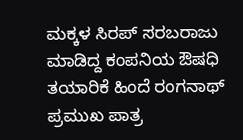ಮಕ್ಕಳ ಸಿರಪ್ ಸರಬರಾಜು ಮಾಡಿದ್ದ ಕಂಪನಿಯ ಔಷಧಿ ತಯಾರಿಕೆ ಹಿಂದೆ ರಂಗನಾಥ್ ಪ್ರಮುಖ ಪಾತ್ರ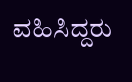ವಹಿಸಿದ್ದರು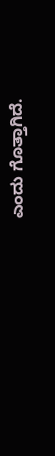ಎಂದು ಗೊತ್ತಾಗಿದೆ.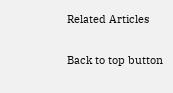Related Articles

Back to top button